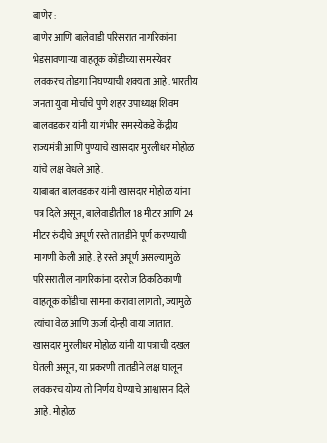बाणेर :
बाणेर आणि बालेवाडी परिसरात नागरिकांना भेडसावणाऱ्या वाहतूक कोंडीच्या समस्येवर लवकरच तोडगा निघण्याची शक्यता आहे. भारतीय जनता युवा मोर्चाचे पुणे शहर उपाध्यक्ष शिवम बालवडकर यांनी या गंभीर समस्येकडे केंद्रीय राज्यमंत्री आणि पुण्याचे खासदार मुरलीधर मोहोळ यांचे लक्ष वेधले आहे.
याबाबत बालवडकर यांनी खासदार मोहोळ यांना पत्र दिले असून, बालेवाडीतील 18 मीटर आणि 24 मीटर रुंदीचे अपूर्ण रस्ते तातडीने पूर्ण करण्याची मागणी केली आहे. हे रस्ते अपूर्ण असल्यामुळे परिसरातील नागरिकांना दररोज ठिकठिकाणी वाहतूक कोंडीचा सामना करावा लागतो, ज्यामुळे त्यांचा वेळ आणि ऊर्जा दोन्ही वाया जातात.
खासदार मुरलीधर मोहोळ यांनी या पत्राची दखल घेतली असून, या प्रकरणी तातडीने लक्ष घालून लवकरच योग्य तो निर्णय घेण्याचे आश्वासन दिले आहे. मोहोळ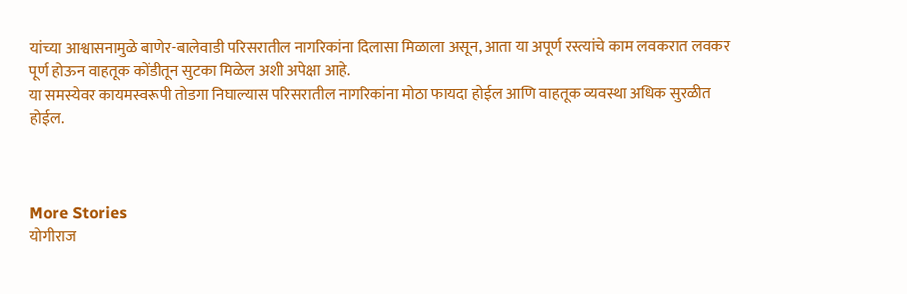यांच्या आश्वासनामुळे बाणेर-बालेवाडी परिसरातील नागरिकांना दिलासा मिळाला असून, आता या अपूर्ण रस्त्यांचे काम लवकरात लवकर पूर्ण होऊन वाहतूक कोंडीतून सुटका मिळेल अशी अपेक्षा आहे.
या समस्येवर कायमस्वरूपी तोडगा निघाल्यास परिसरातील नागरिकांना मोठा फायदा होईल आणि वाहतूक व्यवस्था अधिक सुरळीत होईल.



More Stories
योगीराज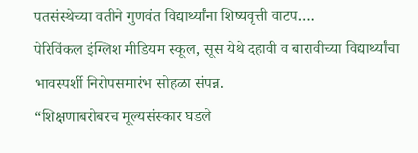पतसंस्थेच्या वतीने गुणवंत विद्यार्थ्यांना शिष्यवृत्ती वाटप….
पेरिविंकल इंग्लिश मीडियम स्कूल, सूस येथे दहावी व बारावीच्या विद्यार्थ्यांचा भावस्पर्शी निरोपसमारंभ सोहळा संपन्न.
“शिक्षणाबरोबरच मूल्यसंस्कार घडले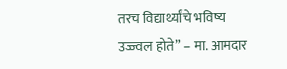तरच विद्यार्थ्यांचे भविष्य उज्ज्वल होते” – मा. आमदार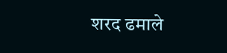शरद ढमाले